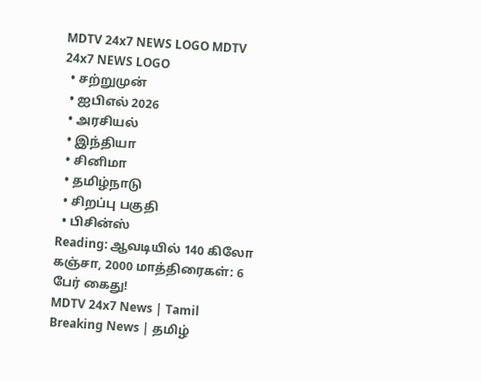MDTV 24x7 NEWS LOGO MDTV 24x7 NEWS LOGO
  • சற்றுமுன்
  • ஐபிஎல் 2026
  • அரசியல்
  • இந்தியா
  • சினிமா
  • தமிழ்நாடு
  • சிறப்பு பகுதி
  • பிசின்ஸ்
Reading: ஆவடியில் 140 கிலோ கஞ்சா, 2000 மாத்திரைகள்: 6 பேர் கைது!
MDTV 24x7 News | Tamil Breaking News | தமிழ்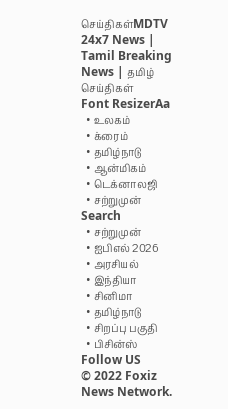செய்திகள்MDTV 24x7 News | Tamil Breaking News | தமிழ் செய்திகள்
Font ResizerAa
  • உலகம்
  • க்ரைம்
  • தமிழ்நாடு
  • ஆன்மிகம்
  • டெக்னாலஜி
  • சற்றுமுன்
Search
  • சற்றுமுன்
  • ஐபிஎல் 2026
  • அரசியல்
  • இந்தியா
  • சினிமா
  • தமிழ்நாடு
  • சிறப்பு பகுதி
  • பிசின்ஸ்
Follow US
© 2022 Foxiz News Network.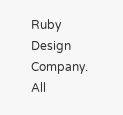Ruby Design Company. All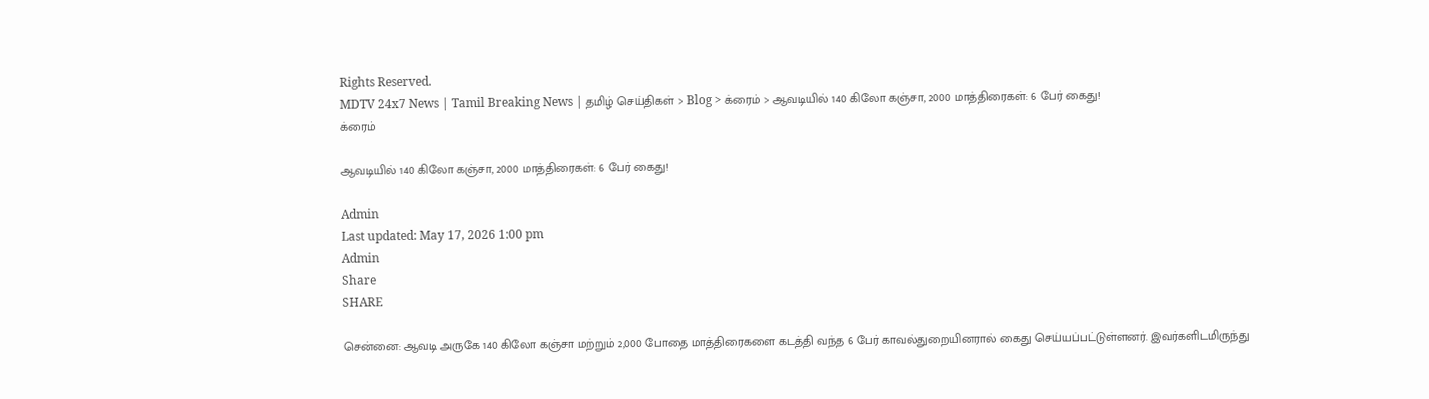Rights Reserved.
MDTV 24x7 News | Tamil Breaking News | தமிழ் செய்திகள் > Blog > க்ரைம் > ஆவடியில் 140 கிலோ கஞ்சா, 2000 மாத்திரைகள்: 6 பேர் கைது!
க்ரைம்

ஆவடியில் 140 கிலோ கஞ்சா, 2000 மாத்திரைகள்: 6 பேர் கைது!

Admin
Last updated: May 17, 2026 1:00 pm
Admin
Share
SHARE

சென்னை: ஆவடி அருகே 140 கிலோ கஞ்சா மற்றும் 2,000 போதை மாத்திரைகளை கடத்தி வந்த 6 பேர் காவல்துறையினரால் கைது செய்யப்பட்டுள்ளனர். இவர்களிடமிருந்து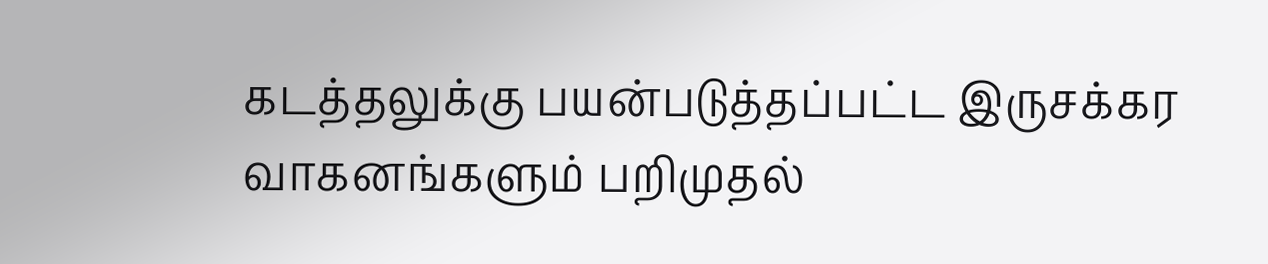கடத்தலுக்கு பயன்படுத்தப்பட்ட இருசக்கர வாகனங்களும் பறிமுதல்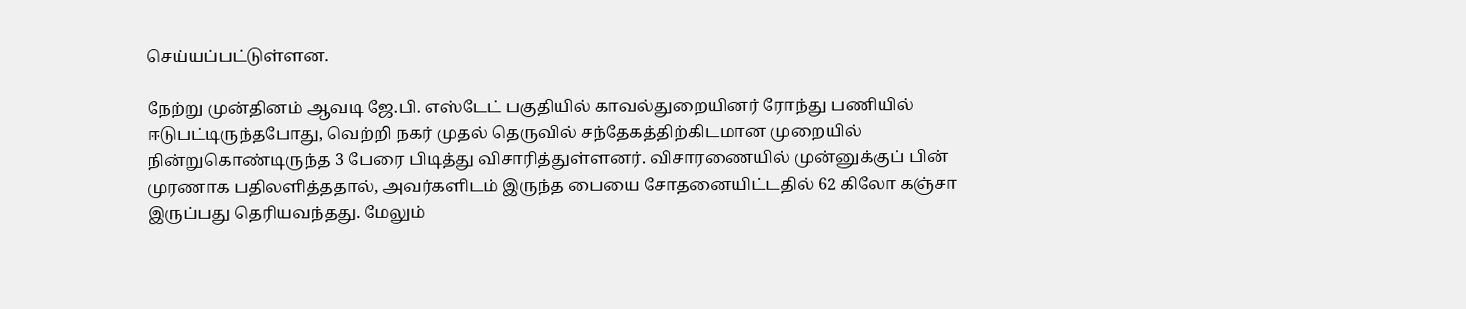செய்யப்பட்டுள்ளன.

நேற்று முன்தினம் ஆவடி ஜே.பி. எஸ்டேட் பகுதியில் காவல்துறையினர் ரோந்து பணியில் ஈடுபட்டிருந்தபோது, வெற்றி நகர் முதல் தெருவில் சந்தேகத்திற்கிடமான முறையில் நின்றுகொண்டிருந்த 3 பேரை பிடித்து விசாரித்துள்ளனர். விசாரணையில் முன்னுக்குப் பின் முரணாக பதிலளித்ததால், அவர்களிடம் இருந்த பையை சோதனையிட்டதில் 62 கிலோ கஞ்சா இருப்பது தெரியவந்தது. மேலும்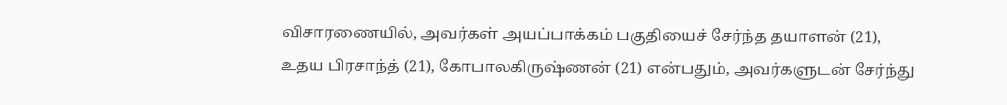விசாரணையில், அவர்கள் அயப்பாக்கம் பகுதியைச் சேர்ந்த தயாளன் (21), உதய பிரசாந்த் (21), கோபாலகிருஷ்ணன் (21) என்பதும், அவர்களுடன் சேர்ந்து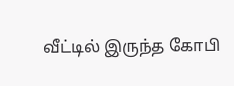வீட்டில் இருந்த கோபி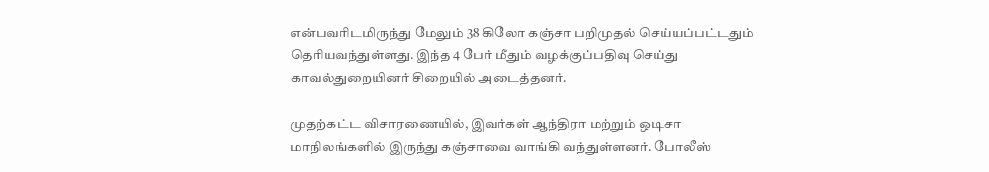என்பவரிடமிருந்து மேலும் 38 கிலோ கஞ்சா பறிமுதல் செய்யப்பட்டதும் தெரியவந்துள்ளது. இந்த 4 பேர் மீதும் வழக்குப்பதிவு செய்து காவல்துறையினர் சிறையில் அடைத்தனர்.

முதற்கட்ட விசாரணையில், இவர்கள் ஆந்திரா மற்றும் ஒடிசா மாநிலங்களில் இருந்து கஞ்சாவை வாங்கி வந்துள்ளனர். போலீஸ்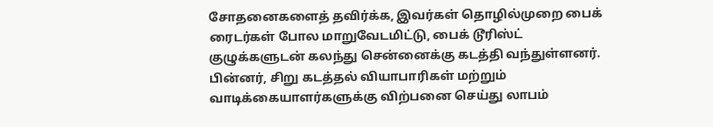சோதனைகளைத் தவிர்க்க, இவர்கள் தொழில்முறை பைக் ரைடர்கள் போல மாறுவேடமிட்டு, பைக் டூரிஸ்ட் குழுக்களுடன் கலந்து சென்னைக்கு கடத்தி வந்துள்ளனர். பின்னர், சிறு கடத்தல் வியாபாரிகள் மற்றும் வாடிக்கையாளர்களுக்கு விற்பனை செய்து லாபம்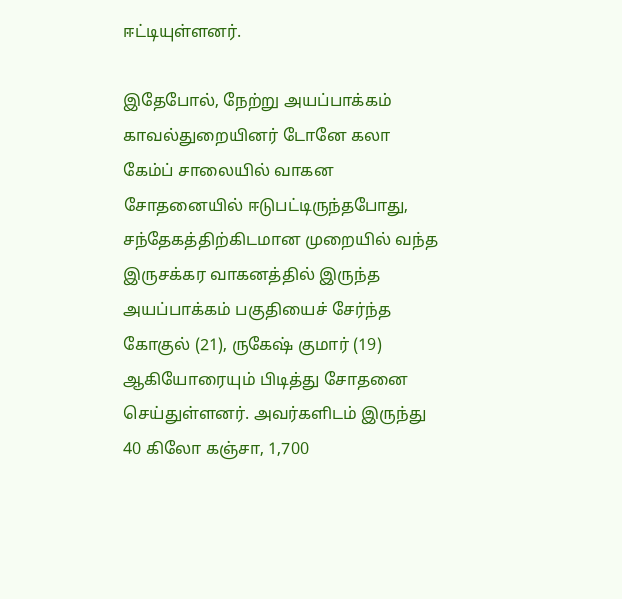ஈட்டியுள்ளனர்.

இதேபோல், நேற்று அயப்பாக்கம் காவல்துறையினர் டோனே கலா கேம்ப் சாலையில் வாகன சோதனையில் ஈடுபட்டிருந்தபோது, சந்தேகத்திற்கிடமான முறையில் வந்த இருசக்கர வாகனத்தில் இருந்த அயப்பாக்கம் பகுதியைச் சேர்ந்த கோகுல் (21), ருகேஷ் குமார் (19) ஆகியோரையும் பிடித்து சோதனை செய்துள்ளனர். அவர்களிடம் இருந்து 40 கிலோ கஞ்சா, 1,700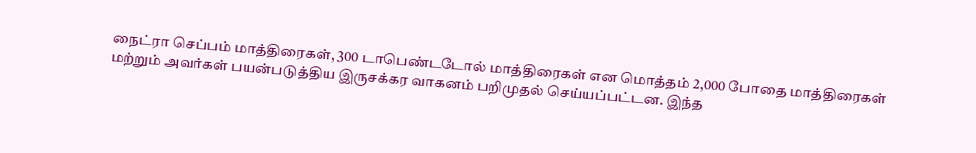நைட்ரா செப்பம் மாத்திரைகள், 300 டாபெண்டடோல் மாத்திரைகள் என மொத்தம் 2,000 போதை மாத்திரைகள் மற்றும் அவர்கள் பயன்படுத்திய இருசக்கர வாகனம் பறிமுதல் செய்யப்பட்டன. இந்த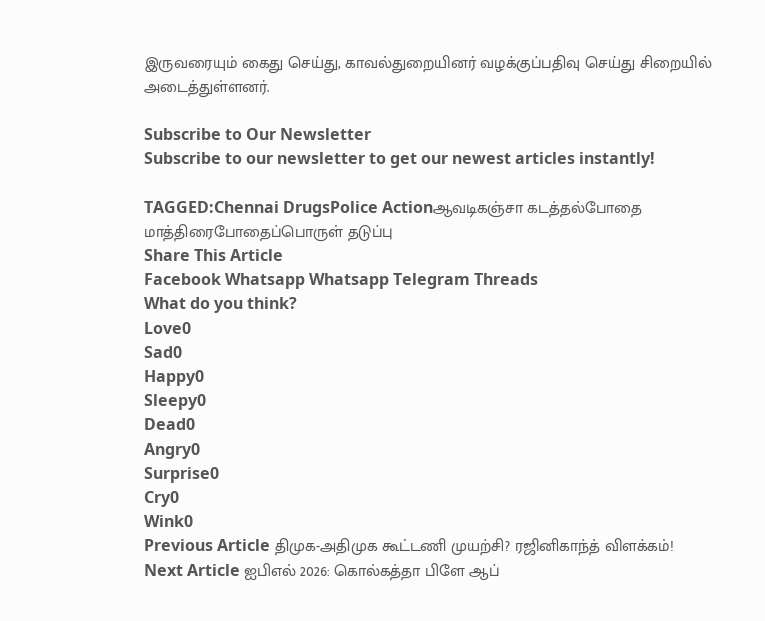இருவரையும் கைது செய்து, காவல்துறையினர் வழக்குப்பதிவு செய்து சிறையில் அடைத்துள்ளனர்.

Subscribe to Our Newsletter
Subscribe to our newsletter to get our newest articles instantly!

TAGGED:Chennai DrugsPolice Actionஆவடிகஞ்சா கடத்தல்போதை மாத்திரைபோதைப்பொருள் தடுப்பு
Share This Article
Facebook Whatsapp Whatsapp Telegram Threads
What do you think?
Love0
Sad0
Happy0
Sleepy0
Dead0
Angry0
Surprise0
Cry0
Wink0
Previous Article திமுக-அதிமுக கூட்டணி முயற்சி? ரஜினிகாந்த் விளக்கம்!
Next Article ஐபிஎல் 2026: கொல்கத்தா பிளே ஆப்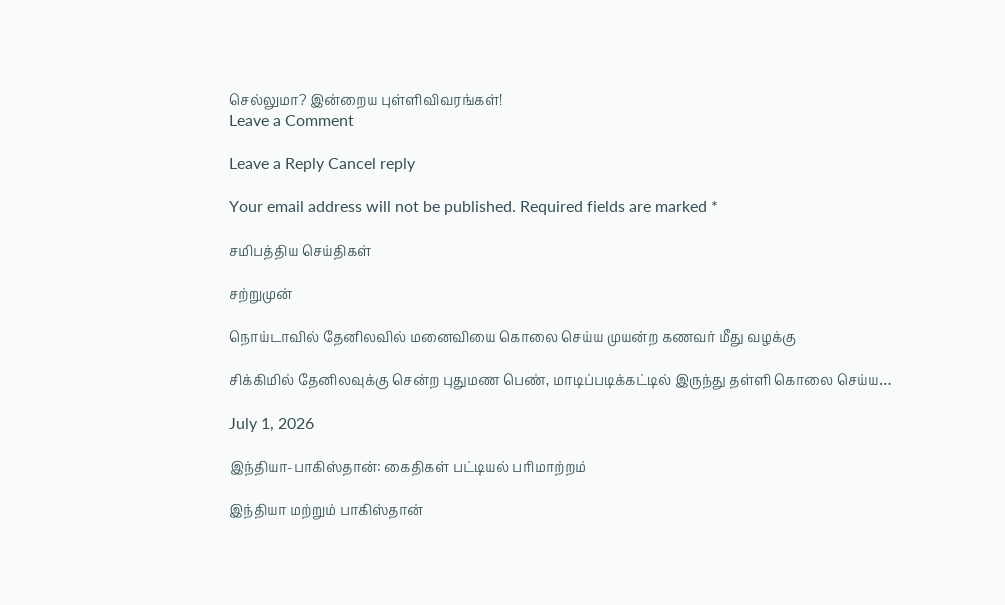செல்லுமா? இன்றைய புள்ளிவிவரங்கள்!
Leave a Comment

Leave a Reply Cancel reply

Your email address will not be published. Required fields are marked *

சமிபத்திய செய்திகள்

சற்றுமுன்

நொய்டாவில் தேனிலவில் மனைவியை கொலை செய்ய முயன்ற கணவர் மீது வழக்கு

சிக்கிமில் தேனிலவுக்கு சென்ற புதுமண பெண், மாடிப்படிக்கட்டில் இருந்து தள்ளி கொலை செய்ய…

July 1, 2026

இந்தியா-பாகிஸ்தான்: கைதிகள் பட்டியல் பரிமாற்றம்

இந்தியா மற்றும் பாகிஸ்தான்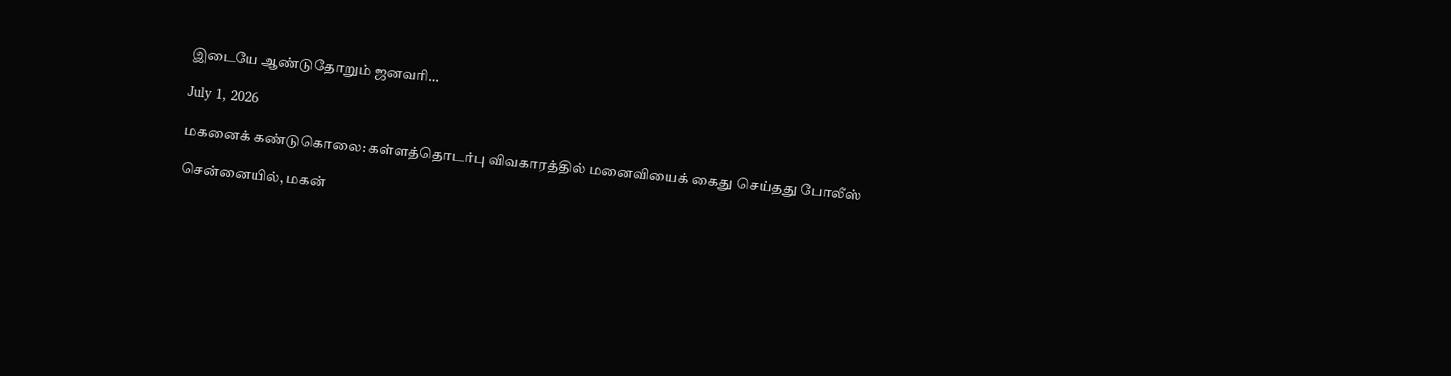இடையே ஆண்டுதோறும் ஜனவரி…

July 1, 2026

மகனைக் கண்டுகொலை: கள்ளத்தொடர்பு விவகாரத்தில் மனைவியைக் கைது செய்தது போலீஸ்

சென்னையில், மகன்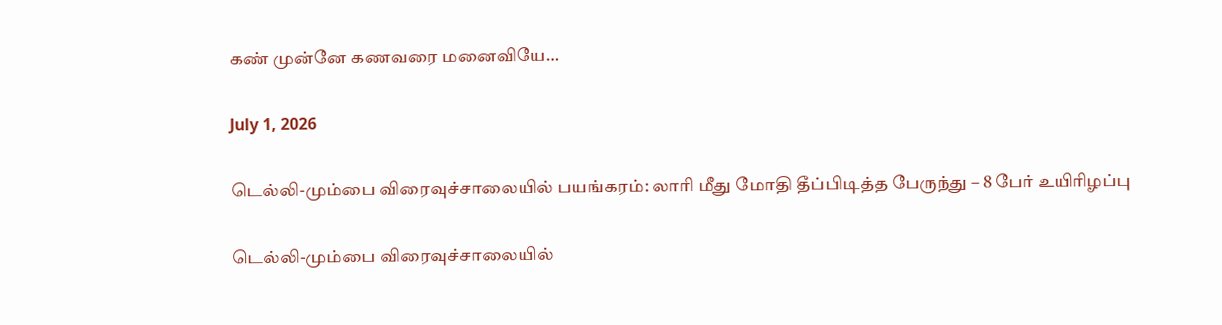கண் முன்னே கணவரை மனைவியே…

July 1, 2026

டெல்லி-மும்பை விரைவுச்சாலையில் பயங்கரம்: லாரி மீது மோதி தீப்பிடித்த பேருந்து – 8 பேர் உயிரிழப்பு

டெல்லி-மும்பை விரைவுச்சாலையில்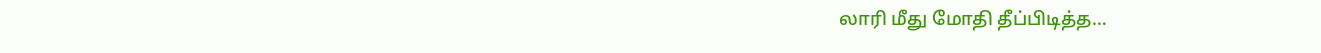லாரி மீது மோதி தீப்பிடித்த…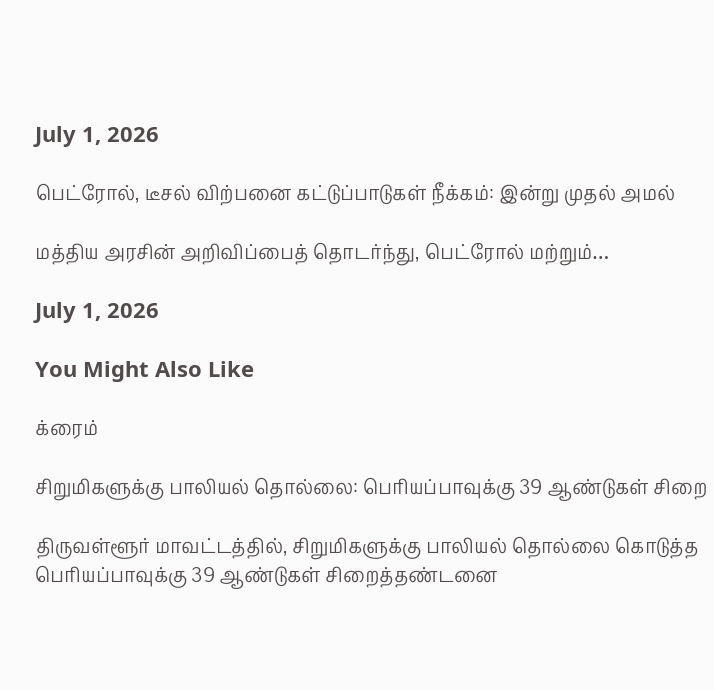July 1, 2026

பெட்ரோல், டீசல் விற்பனை கட்டுப்பாடுகள் நீக்கம்: இன்று முதல் அமல்

மத்திய அரசின் அறிவிப்பைத் தொடர்ந்து, பெட்ரோல் மற்றும்…

July 1, 2026

You Might Also Like

க்ரைம்

சிறுமிகளுக்கு பாலியல் தொல்லை: பெரியப்பாவுக்கு 39 ஆண்டுகள் சிறை

திருவள்ளூர் மாவட்டத்தில், சிறுமிகளுக்கு பாலியல் தொல்லை கொடுத்த பெரியப்பாவுக்கு 39 ஆண்டுகள் சிறைத்தண்டனை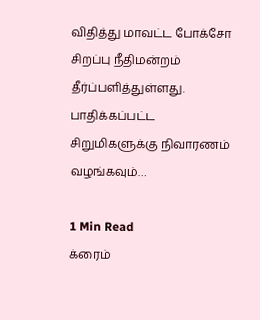விதித்து மாவட்ட போக்சோ சிறப்பு நீதிமன்றம் தீர்ப்பளித்துள்ளது. பாதிக்கப்பட்ட சிறுமிகளுக்கு நிவாரணம் வழங்கவும்…

1 Min Read
க்ரைம்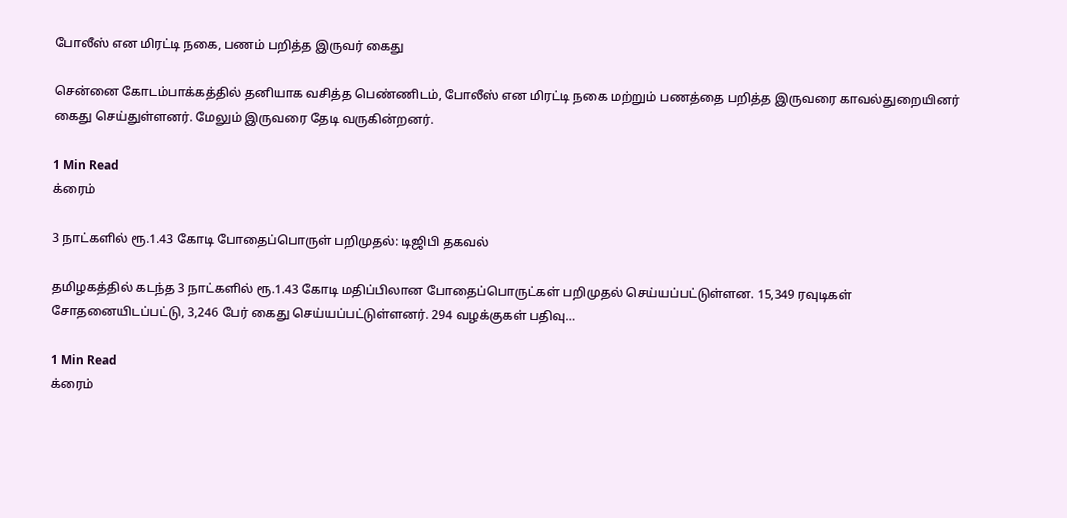போலீஸ் என மிரட்டி நகை, பணம் பறித்த இருவர் கைது

சென்னை கோடம்பாக்கத்தில் தனியாக வசித்த பெண்ணிடம், போலீஸ் என மிரட்டி நகை மற்றும் பணத்தை பறித்த இருவரை காவல்துறையினர் கைது செய்துள்ளனர். மேலும் இருவரை தேடி வருகின்றனர்.

1 Min Read
க்ரைம்

3 நாட்களில் ரூ.1.43 கோடி போதைப்பொருள் பறிமுதல்: டிஜிபி தகவல்

தமிழகத்தில் கடந்த 3 நாட்களில் ரூ.1.43 கோடி மதிப்பிலான போதைப்பொருட்கள் பறிமுதல் செய்யப்பட்டுள்ளன. 15,349 ரவுடிகள் சோதனையிடப்பட்டு, 3,246 பேர் கைது செய்யப்பட்டுள்ளனர். 294 வழக்குகள் பதிவு…

1 Min Read
க்ரைம்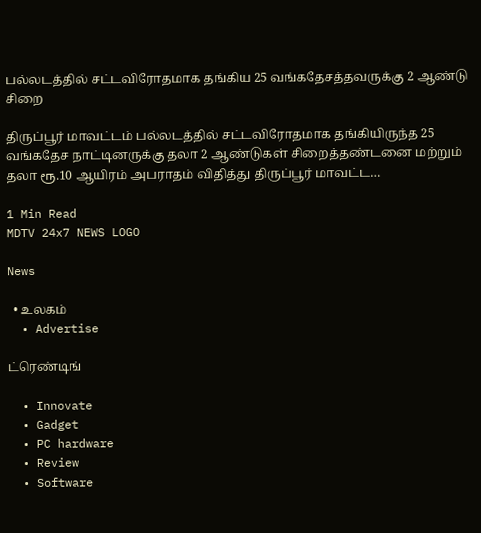பல்லடத்தில் சட்டவிரோதமாக தங்கிய 25 வங்கதேசத்தவருக்கு 2 ஆண்டு சிறை

திருப்பூர் மாவட்டம் பல்லடத்தில் சட்டவிரோதமாக தங்கியிருந்த 25 வங்கதேச நாட்டினருக்கு தலா 2 ஆண்டுகள் சிறைத்தண்டனை மற்றும் தலா ரூ.10 ஆயிரம் அபராதம் விதித்து திருப்பூர் மாவட்ட…

1 Min Read
MDTV 24x7 NEWS LOGO

News

  • உலகம்
  • Advertise

ட்ரெண்டிங்

  • Innovate
  • Gadget
  • PC hardware
  • Review
  • Software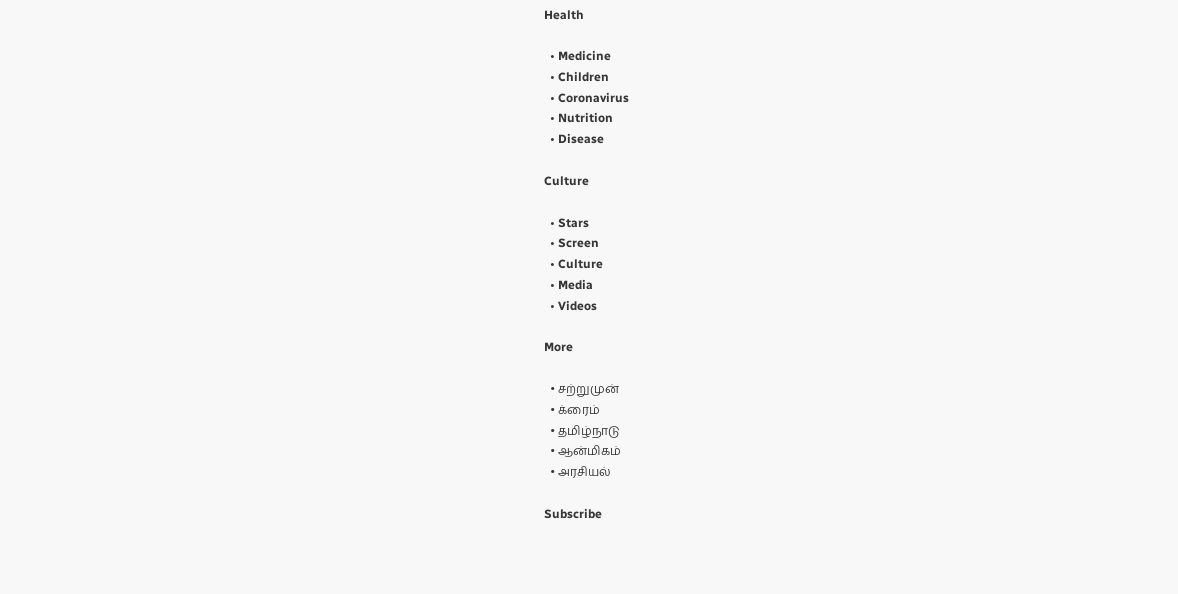Health

  • Medicine
  • Children
  • Coronavirus
  • Nutrition
  • Disease

Culture

  • Stars
  • Screen
  • Culture
  • Media
  • Videos

More

  • சற்றுமுன்
  • க்ரைம்
  • தமிழ்நாடு
  • ஆன்மிகம்
  • அரசியல்

Subscribe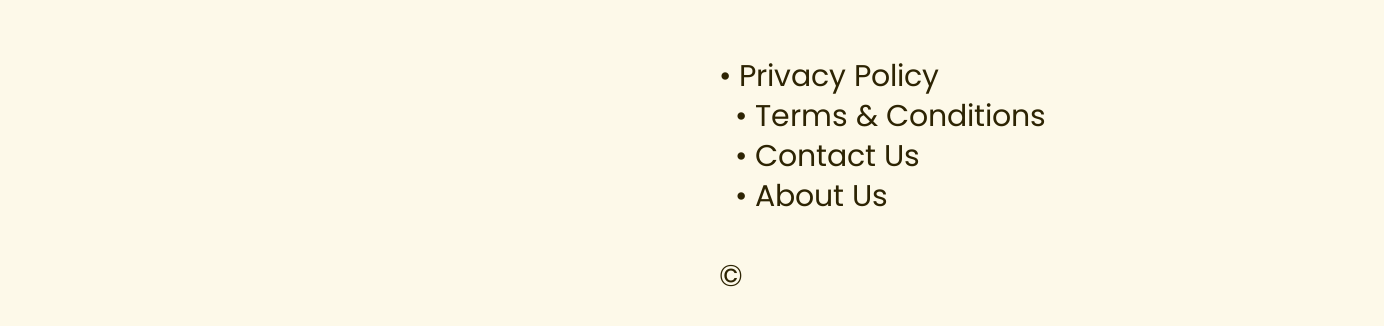• Privacy Policy
  • Terms & Conditions
  • Contact Us
  • About Us

©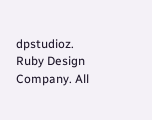dpstudioz. Ruby Design Company. All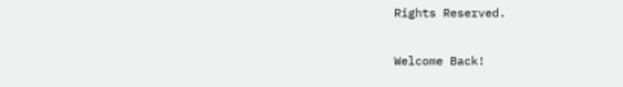Rights Reserved.

Welcome Back!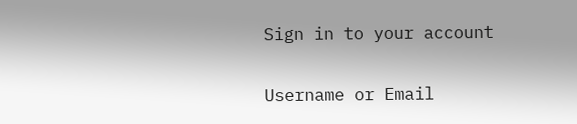Sign in to your account

Username or Email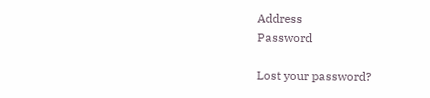Address
Password

Lost your password?